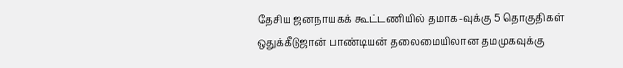தேசிய ஜனநாயகக் கூட்டணியில் தமாக-வுக்கு 5 தொகுதிகள் ஒதுக்கீடுஜான் பாண்டியன் தலைமையிலான தமமுகவுக்கு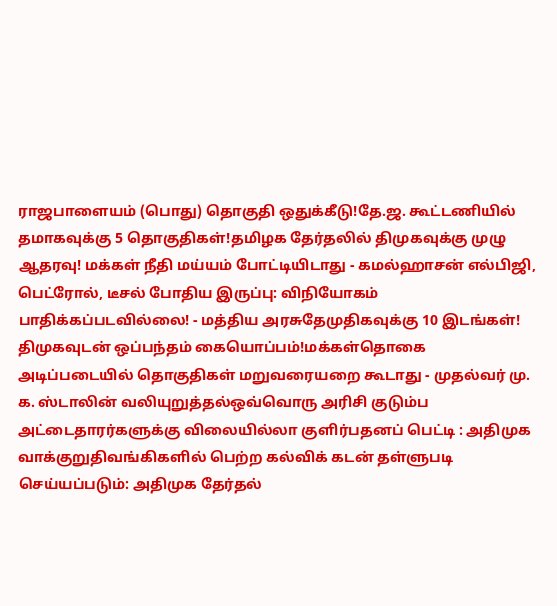ராஜபாளையம் (பொது) தொகுதி ஒதுக்கீடு!தே.ஜ. கூட்டணியில் தமாகவுக்கு 5 தொகுதிகள்!தமிழக தேர்தலில் திமுகவுக்கு முழு ஆதரவு! மக்கள் நீதி மய்யம் போட்டியிடாது - கமல்ஹாசன் எல்பிஜி, பெட்ரோல், டீசல் போதிய இருப்பு: விநியோகம் பாதிக்கப்படவில்லை! - மத்திய அரசுதேமுதிகவுக்கு 10 இடங்கள்! திமுகவுடன் ஒப்பந்தம் கையொப்பம்!மக்கள்தொகை அடிப்படையில் தொகுதிகள் மறுவரையறை கூடாது - முதல்வர் மு. க. ஸ்டாலின் வலியுறுத்தல்ஒவ்வொரு அரிசி குடும்ப அட்டைதாரர்களுக்கு விலையில்லா குளிர்பதனப் பெட்டி : அதிமுக வாக்குறுதிவங்கிகளில் பெற்ற கல்விக் கடன் தள்ளுபடி செய்யப்படும்: அதிமுக தேர்தல்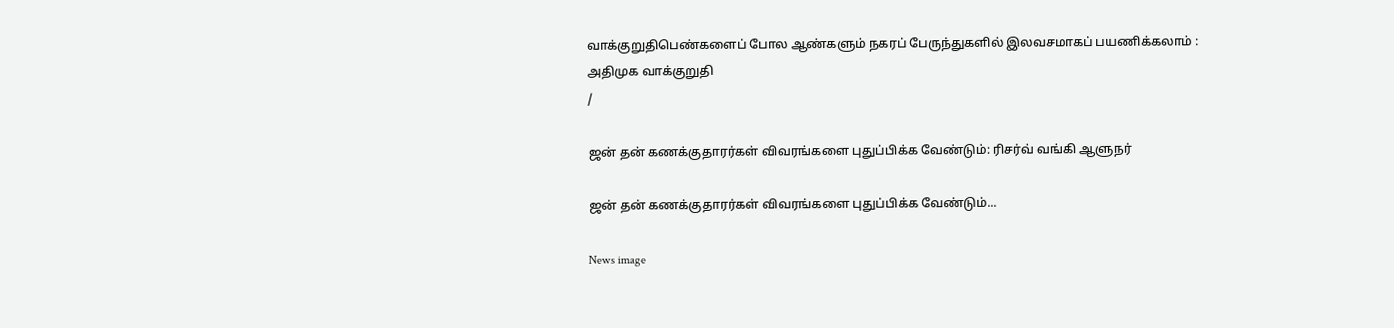வாக்குறுதிபெண்களைப் போல ஆண்களும் நகரப் பேருந்துகளில் இலவசமாகப் பயணிக்கலாம் : அதிமுக வாக்குறுதி
/

ஜன் தன் கணக்குதாரர்கள் விவரங்களை புதுப்பிக்க வேண்டும்: ரிசர்வ் வங்கி ஆளுநர்

ஜன் தன் கணக்குதாரர்கள் விவரங்களை புதுப்பிக்க வேண்டும்...

News image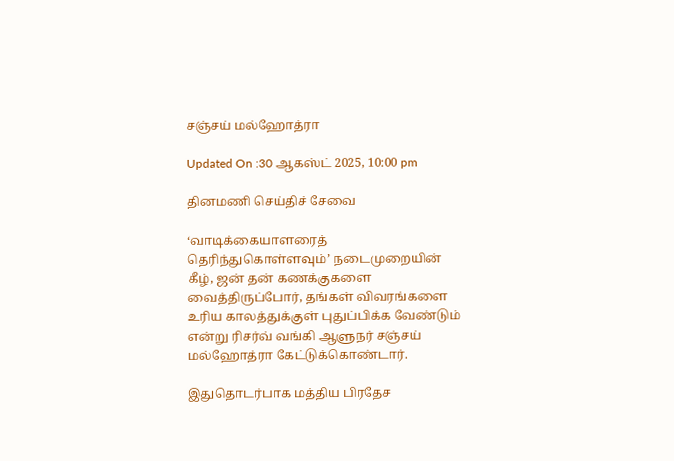சஞ்சய் மல்ஹோத்ரா

Updated On :30 ஆகஸ்ட் 2025, 10:00 pm

தினமணி செய்திச் சேவை

‘வாடிக்கையாளரைத் தெரிந்துகொள்ளவும்’ நடைமுறையின் கீழ், ஜன் தன் கணக்குகளை வைத்திருப்போர், தங்கள் விவரங்களை உரிய காலத்துக்குள் புதுப்பிக்க வேண்டும் என்று ரிசர்வ் வங்கி ஆளுநர் சஞ்சய் மல்ஹோத்ரா கேட்டுக்கொண்டார்.

இதுதொடர்பாக மத்திய பிரதேச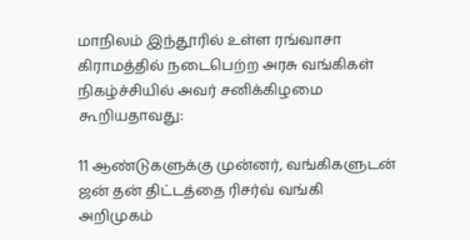மாநிலம் இந்தூரில் உள்ள ரங்வாசா கிராமத்தில் நடைபெற்ற அரசு வங்கிகள் நிகழ்ச்சியில் அவர் சனிக்கிழமை கூறியதாவது:

11 ஆண்டுகளுக்கு முன்னர், வங்கிகளுடன் ஜன் தன் திட்டத்தை ரிசர்வ் வங்கி அறிமுகம்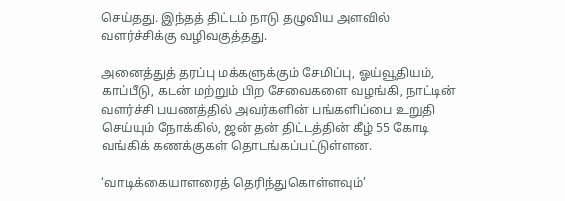செய்தது. இந்தத் திட்டம் நாடு தழுவிய அளவில் வளர்ச்சிக்கு வழிவகுத்தது.

அனைத்துத் தரப்பு மக்களுக்கும் சேமிப்பு, ஓய்வூதியம், காப்பீடு, கடன் மற்றும் பிற சேவைகளை வழங்கி, நாட்டின் வளர்ச்சி பயணத்தில் அவர்களின் பங்களிப்பை உறுதி செய்யும் நோக்கில், ஜன் தன் திட்டத்தின் கீழ் 55 கோடி வங்கிக் கணக்குகள் தொடங்கப்பட்டுள்ளன.

‘வாடிக்கையாளரைத் தெரிந்துகொள்ளவும்’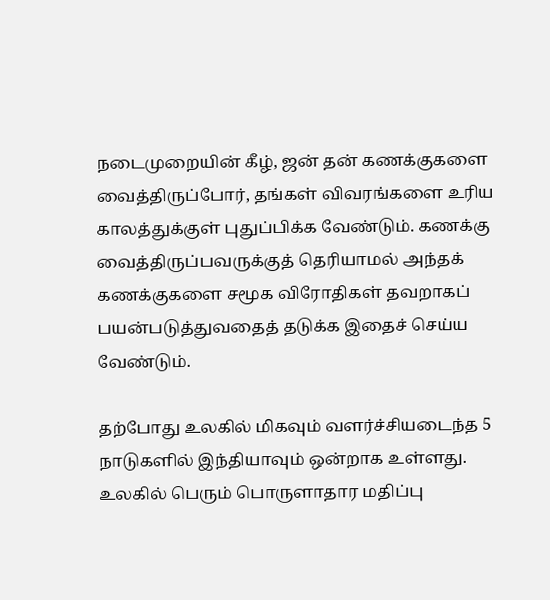நடைமுறையின் கீழ், ஜன் தன் கணக்குகளை வைத்திருப்போர், தங்கள் விவரங்களை உரிய காலத்துக்குள் புதுப்பிக்க வேண்டும். கணக்கு வைத்திருப்பவருக்குத் தெரியாமல் அந்தக் கணக்குகளை சமூக விரோதிகள் தவறாகப் பயன்படுத்துவதைத் தடுக்க இதைச் செய்ய வேண்டும்.

தற்போது உலகில் மிகவும் வளர்ச்சியடைந்த 5 நாடுகளில் இந்தியாவும் ஒன்றாக உள்ளது. உலகில் பெரும் பொருளாதார மதிப்பு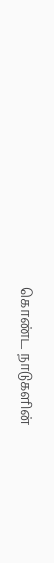கொண்ட நாடுகளின்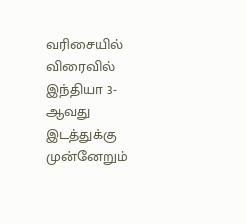வரிசையில் விரைவில் இந்தியா 3-ஆவது இடத்துக்கு முன்னேறும்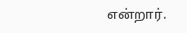என்றார்.